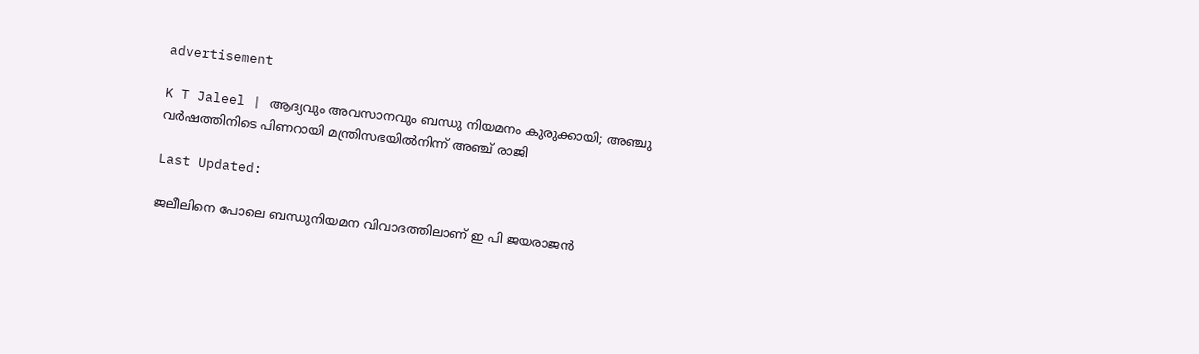advertisement

K T Jaleel | ആദ്യവും അവസാനവും ബന്ധു നിയമനം കുരുക്കായി; അഞ്ചു വർഷത്തിനിടെ പിണറായി മന്ത്രിസഭയിൽനിന്ന് അഞ്ച് രാജി

Last Updated:

ജലീലിനെ പോലെ ബന്ധുനിയമന വിവാദത്തിലാണ് ഇ പി ജയരാജൻ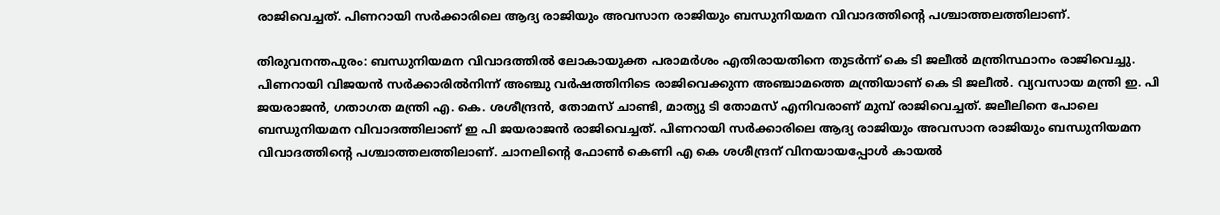രാജിവെച്ചത്. പിണറായി സർക്കാരിലെ ആദ്യ രാജിയും അവസാന രാജിയും ബന്ധുനിയമന വിവാദത്തിന്‍റെ പശ്ചാത്തലത്തിലാണ്.

തിരുവനന്തപുരം: ബന്ധുനിയമന വിവാദത്തിൽ ലോകായുക്ത പരാമർശം എതിരായതിനെ തുടർന്ന് കെ ടി ജലീൽ മന്ത്രിസ്ഥാനം രാജിവെച്ചു. പിണറായി വിജയൻ സർക്കാരിൽനിന്ന് അഞ്ചു വർഷത്തിനിടെ രാജിവെക്കുന്ന അഞ്ചാമത്തെ മന്ത്രിയാണ് കെ ടി ജലീൽ. വ്യവസായ മന്ത്രി ഇ. പി ജയരാജന്‍, ഗതാഗത മന്ത്രി എ. കെ. ശശീന്ദ്രന്‍, തോമസ് ചാണ്ടി, മാത്യു ടി തോമസ് എനിവരാണ് മുമ്പ് രാജിവെച്ചത്. ജലീലിനെ പോലെ ബന്ധുനിയമന വിവാദത്തിലാണ് ഇ പി ജയരാജൻ രാജിവെച്ചത്. പിണറായി സർക്കാരിലെ ആദ്യ രാജിയും അവസാന രാജിയും ബന്ധുനിയമന വിവാദത്തിന്‍റെ പശ്ചാത്തലത്തിലാണ്. ചാനലിന്‍റെ ഫോൺ കെണി എ കെ ശശീന്ദ്രന് വിനയായപ്പോൾ കായൽ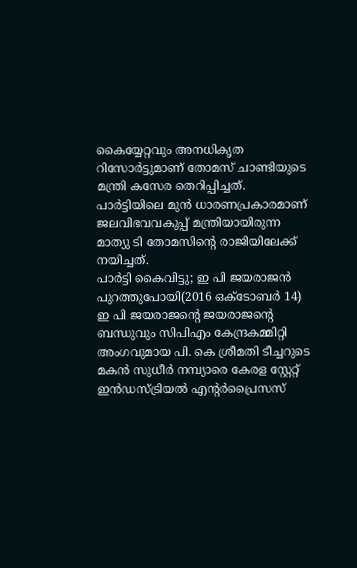കൈയ്യേറ്റവും അനധികൃത റിസോർട്ടുമാണ് തോമസ് ചാണ്ടിയുടെ മന്ത്രി കസേര തെറിപ്പിച്ചത്. പാർട്ടിയിലെ മുൻ ധാരണപ്രകാരമാണ് ജലവിഭവവകുപ്പ് മന്ത്രിയായിരുന്ന മാത്യു ടി തോമസിന്‍റെ രാജിയിലേക്ക് നയിച്ചത്.
പാർട്ടി കൈവിട്ടു; ഇ പി ജയരാജൻ പുറത്തുപോയി(2016 ഒക്ടോബർ 14)
ഇ പി ജയരാജന്‍റെ ജയരാജന്‍റെ ബന്ധുവും സിപിഎം കേന്ദ്രകമ്മിറ്റി അംഗവുമായ പി. കെ ശ്രീമതി ടീച്ചറുടെ മകൻ സുധീര്‍ നമ്പ്യാരെ കേരള സ്റ്റേറ്റ് ഇന്‍ഡസ്ട്രിയല്‍ എന്‍റര്‍പ്രൈസസ്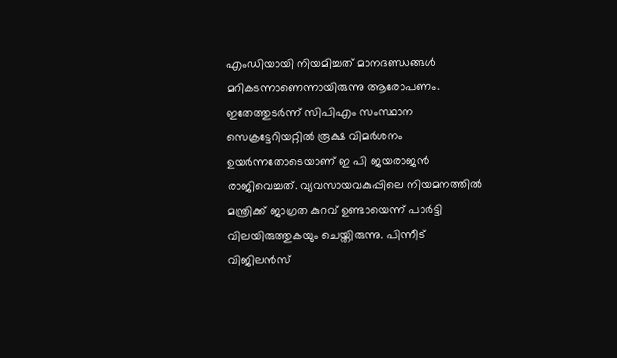എംഡിയായി നിയമിച്ചത് മാനദണ്ഡങ്ങള്‍ മറികടന്നാണെന്നായിരുന്നു ആരോപണം. ഇതേത്തുടർന്ന് സിപിഎം സംസ്ഥാന സെക്രട്ടേറിയറ്റിൽ രൂക്ഷ വിമർശനം ഉയർന്നതോടെയാണ് ഇ പി ജയരാജൻ രാജിവെച്ചത്. വ്യവസായവകുപ്പിലെ നിയമനത്തിൽ മന്ത്രിക്ക് ജാഗ്രത കുറവ് ഉണ്ടായെന്ന് പാർട്ടി വിലയിരുത്തുകയും ചെയ്തിരുന്നു. പിന്നീട് വിജിലന്‍സ്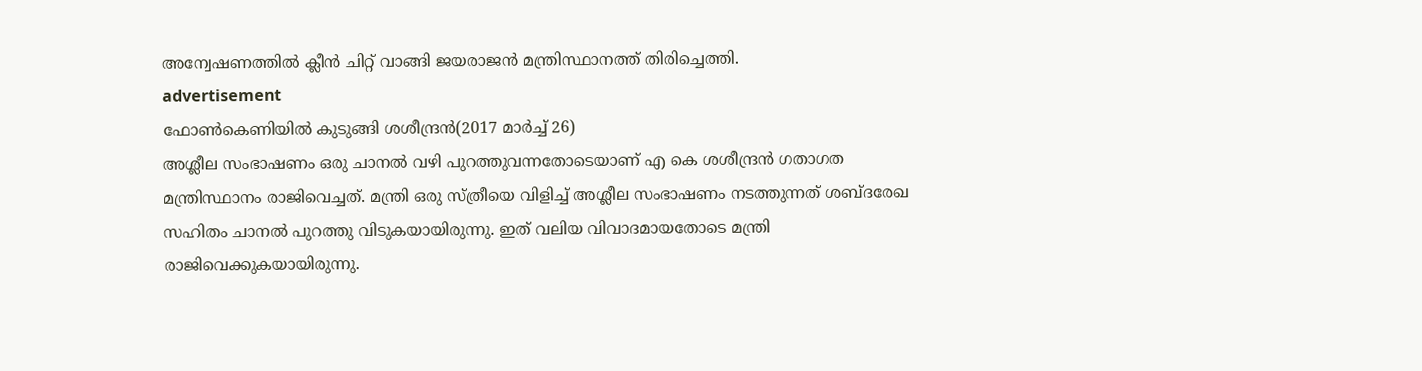അന്വേഷണത്തില്‍ ക്ലീന്‍ ചിറ്റ് വാങ്ങി ജയരാജന്‍ മന്ത്രിസ്ഥാനത്ത് തിരിച്ചെത്തി.
advertisement
ഫോൺകെണിയിൽ കുടുങ്ങി ശശീന്ദ്രൻ(2017 മാർച്ച് 26)
അശ്ലീല സംഭാഷണം ഒരു ചാനൽ വഴി പുറത്തുവന്നതോടെയാണ് എ കെ ശശീന്ദ്രൻ ഗതാഗത മന്ത്രിസ്ഥാനം രാജിവെച്ചത്. മന്ത്രി ഒരു സ്ത്രീയെ വിളിച്ച് അശ്ലീല സംഭാഷണം നടത്തുന്നത് ശബ്ദരേഖ സഹിതം ചാനൽ പുറത്തു വിടുകയായിരുന്നു. ഇത് വലിയ വിവാദമായതോടെ മന്ത്രി രാജിവെക്കുകയായിരുന്നു.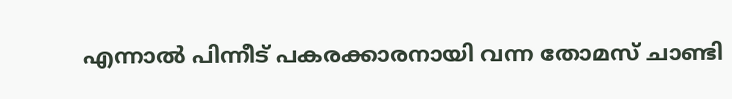എന്നാൽ പിന്നീട് പകരക്കാരനായി വന്ന തോമസ് ചാണ്ടി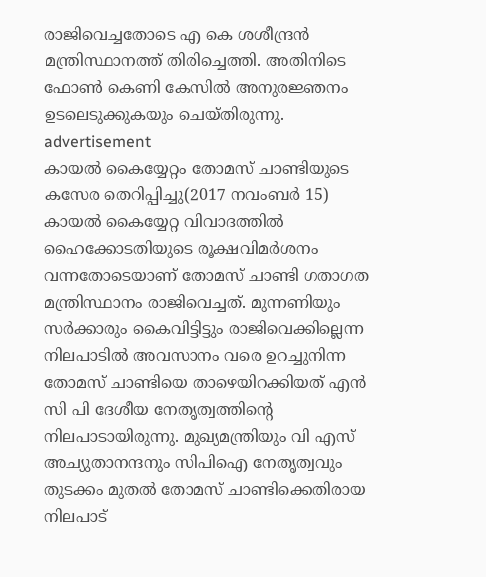രാജിവെച്ചതോടെ എ കെ ശശീന്ദ്രൻ മന്ത്രിസ്ഥാനത്ത് തിരിച്ചെത്തി. അതിനിടെ ഫോൺ കെണി കേസിൽ അനുരജ്ഞനം ഉടലെടുക്കുകയും ചെയ്തിരുന്നു.
advertisement
കായൽ കൈയ്യേറ്റം തോമസ് ചാണ്ടിയുടെ കസേര തെറിപ്പിച്ചു(2017 നവംബർ 15)
കായൽ കൈയ്യേറ്റ വിവാദത്തിൽ ഹൈക്കോടതിയുടെ രൂക്ഷവിമർശനം വന്നതോടെയാണ് തോമസ് ചാണ്ടി ഗതാഗത മന്ത്രിസ്ഥാനം രാജിവെച്ചത്. മുന്നണിയും സർക്കാരും കൈവിട്ടിട്ടും രാജിവെക്കില്ലെന്ന നിലപാടിൽ അവസാനം വരെ ഉറച്ചുനിന്ന തോമസ് ചാണ്ടിയെ താഴെയിറക്കിയത് എൻ സി പി ദേശീയ നേതൃത്വത്തിന്‍റെ നിലപാടായിരുന്നു. മുഖ്യമന്ത്രിയും വി എസ് അച്യുതാനന്ദനും സിപിഐ നേതൃത്വവും തുടക്കം മുതൽ തോമസ് ചാണ്ടിക്കെതിരായ നിലപാട്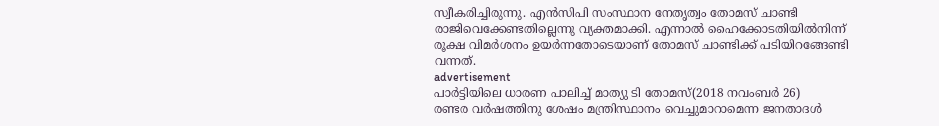സ്വീകരിച്ചിരുന്നു. എൻസിപി സംസ്ഥാന നേതൃത്വം തോമസ് ചാണ്ടി രാജിവെക്കേണ്ടതില്ലെന്നു വ്യക്തമാക്കി. എന്നാൽ ഹൈക്കോടതിയിൽനിന്ന് രൂക്ഷ വിമർശനം ഉയർന്നതോടെയാണ് തോമസ് ചാണ്ടിക്ക് പടിയിറങ്ങേണ്ടി വന്നത്.
advertisement
പാർട്ടിയിലെ ധാരണ പാലിച്ച് മാത്യു ടി തോമസ്(2018 നവംബർ 26)
രണ്ടര വർഷത്തിനു ശേഷം മന്ത്രിസ്ഥാനം വെച്ചുമാറാമെന്ന ജനതാദൾ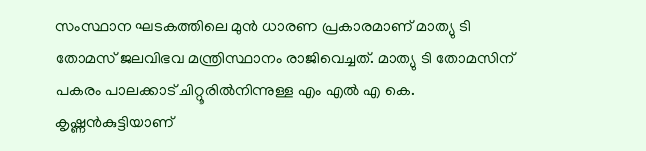സംസ്ഥാന ഘടകത്തിലെ മുൻ ധാരണ പ്രകാരമാണ് മാത്യു ടി തോമസ് ജലവിഭവ മന്ത്രിസ്ഥാനം രാജിവെച്ചത്. മാത്യു ടി തോമസിന് പകരം പാലക്കാട് ചിറ്റൂരിൽനിന്നുള്ള എം എൽ എ കെ. കൃഷ്ണൻകുട്ടിയാണ്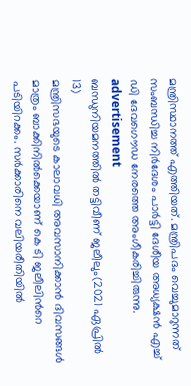മന്ത്രിസ്ഥാനത്ത് എത്തിയത്. മന്ത്രിപദം വെച്ചുമാറുന്നത് സംബന്ധിച്ച നിർദേശം പാർട്ടി ദേശീയ അധ്യക്ഷൻ എച്ച് ഡി ദേവഗൌഡ നേരത്തെ അംഗീകരിച്ചിരുന്നു.
advertisement
ബന്ധുനിയമനത്തിൽ തട്ടിവീണ് ജലീലും(2021 ഏപ്രിൽ 13)
മന്ത്രിസഭയുടെ കാലാവധി അവസാനിക്കാൻ ദിവസങ്ങൾ മാത്രം ബാക്കിനിൽക്കെയാണ് കെ ടി ജലീലിന്‍റെ പടിയിറക്കം. സർക്കാരിനെ വലിയരീതിയിൽ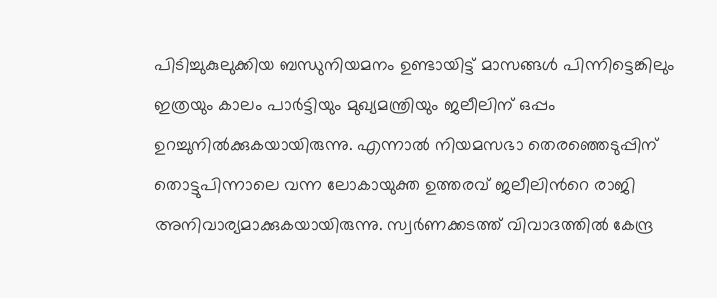പിടിച്ചുകുലുക്കിയ ബന്ധുനിയമനം ഉണ്ടായിട്ട് മാസങ്ങൾ പിന്നിട്ടെങ്കിലും ഇത്രയും കാലം പാർട്ടിയും മുഖ്യമന്ത്രിയും ജലീലിന് ഒപ്പം ഉറച്ചുനിൽക്കുകയായിരുന്നു. എന്നാൽ നിയമസഭാ തെരഞ്ഞെടുപ്പിന് തൊട്ടുപിന്നാലെ വന്ന ലോകായുക്ത ഉത്തരവ് ജലീലിന്‍റെ രാജി അനിവാര്യമാക്കുകയായിരുന്നു. സ്വർണക്കടത്ത് വിവാദത്തിൽ കേന്ദ്ര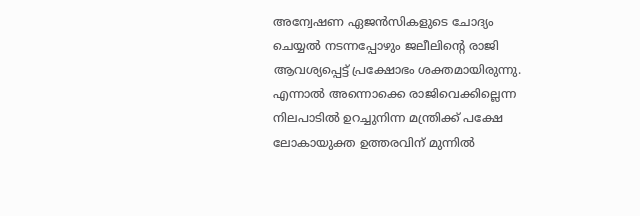അന്വേഷണ ഏജൻസികളുടെ ചോദ്യം ചെയ്യൽ നടന്നപ്പോഴും ജലീലിന്‍റെ രാജി ആവശ്യപ്പെട്ട് പ്രക്ഷോഭം ശക്തമായിരുന്നു. എന്നാൽ അന്നൊക്കെ രാജിവെക്കില്ലെന്ന നിലപാടിൽ ഉറച്ചുനിന്ന മന്ത്രിക്ക് പക്ഷേ ലോകായുക്ത ഉത്തരവിന് മുന്നിൽ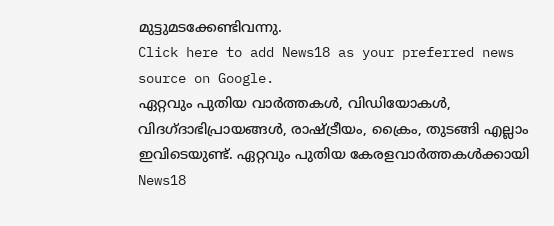മുട്ടുമടക്കേണ്ടിവന്നു.
Click here to add News18 as your preferred news source on Google.
ഏറ്റവും പുതിയ വാർത്തകൾ, വിഡിയോകൾ, വിദഗ്ദാഭിപ്രായങ്ങൾ, രാഷ്ട്രീയം, ക്രൈം, തുടങ്ങി എല്ലാം ഇവിടെയുണ്ട്. ഏറ്റവും പുതിയ കേരളവാർത്തകൾക്കായി News18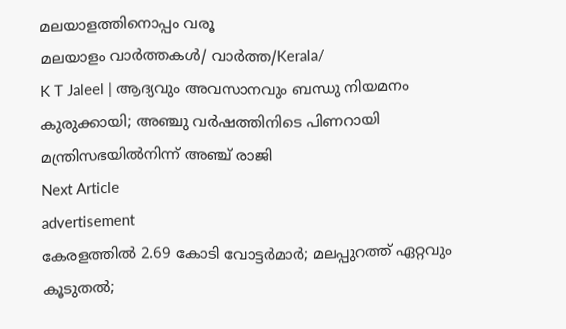മലയാളത്തിനൊപ്പം വരൂ
മലയാളം വാർത്തകൾ/ വാർത്ത/Kerala/
K T Jaleel | ആദ്യവും അവസാനവും ബന്ധു നിയമനം കുരുക്കായി; അഞ്ചു വർഷത്തിനിടെ പിണറായി മന്ത്രിസഭയിൽനിന്ന് അഞ്ച് രാജി
Next Article
advertisement
കേരളത്തിൽ 2.69 കോടി വോട്ടർമാർ; മലപ്പുറത്ത് ഏറ്റവും കൂടുതൽ;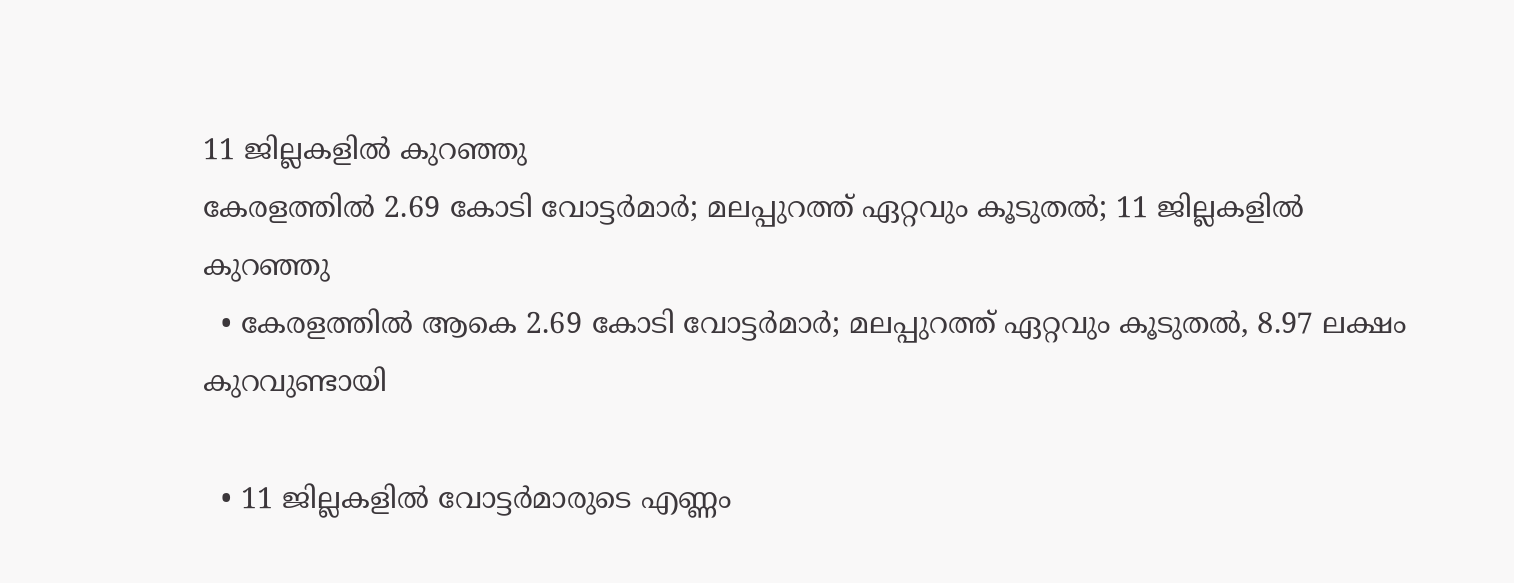11 ജില്ലകളിൽ കുറഞ്ഞു
കേരളത്തിൽ 2.69 കോടി വോട്ടർമാർ; മലപ്പുറത്ത് ഏറ്റവും കൂടുതൽ; 11 ജില്ലകളിൽ കുറഞ്ഞു
  • കേരളത്തിൽ ആകെ 2.69 കോടി വോട്ടർമാർ; മലപ്പുറത്ത് ഏറ്റവും കൂടുതൽ, 8.97 ലക്ഷം കുറവുണ്ടായി

  • 11 ജില്ലകളിൽ വോട്ടർമാരുടെ എണ്ണം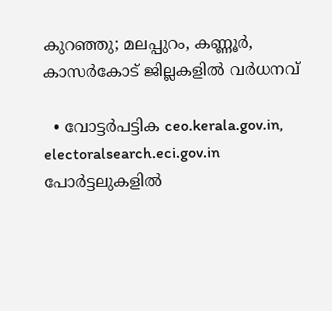കുറഞ്ഞു; മലപ്പുറം, കണ്ണൂർ, കാസർകോട് ജില്ലകളിൽ വർധനവ്

  • വോട്ടർപട്ടിക ceo.kerala.gov.in, electoralsearch.eci.gov.in പോർട്ടലുകളിൽ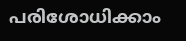പരിശോധിക്കാം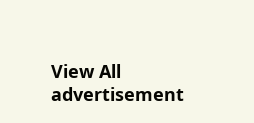View All
advertisement